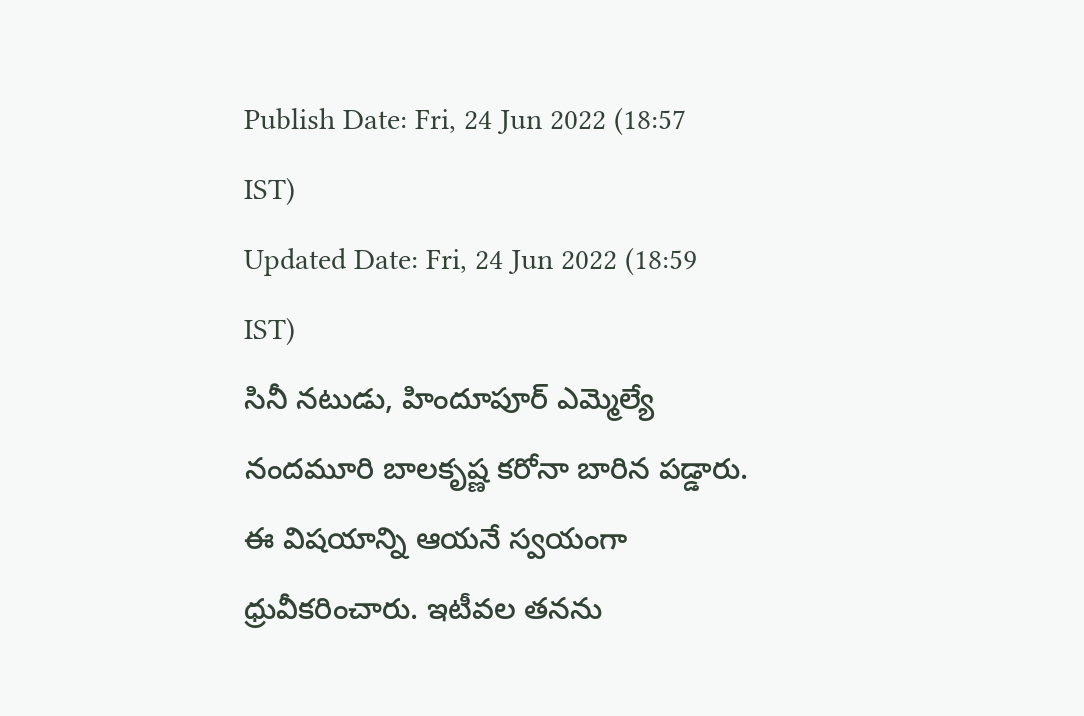Publish Date: Fri, 24 Jun 2022 (18:57 IST)
Updated Date: Fri, 24 Jun 2022 (18:59 IST)
సినీ నటుడు, హిందూపూర్ ఎమ్మెల్యే నందమూరి బాలకృష్ణ కరోనా బారిన పడ్డారు. ఈ విషయాన్ని ఆయనే స్వయంగా ధ్రువీకరించారు. ఇటీవల తనను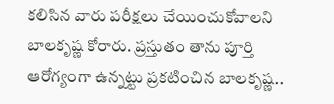కలిసిన వారు పరీక్షలు చేయించుకోవాలని బాలకృష్ణ కోరారు. ప్రస్తుతం తాను పూర్తి ఆరోగ్యంగా ఉన్నట్టు ప్రకటించిన బాలకృష్ణ..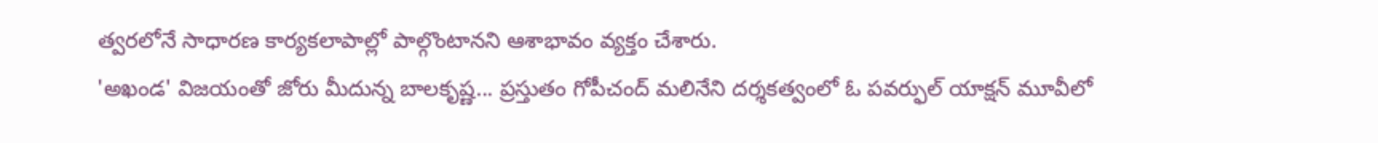త్వరలోనే సాధారణ కార్యకలాపాల్లో పాల్గొంటానని ఆశాభావం వ్యక్తం చేశారు.
'అఖండ' విజయంతో జోరు మీదున్న బాలకృష్ణ... ప్రస్తుతం గోపీచంద్ మలినేని దర్శకత్వంలో ఓ పవర్ఫుల్ యాక్షన్ మూవీలో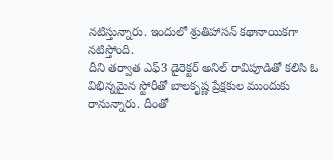నటిస్తున్నారు. ఇందులో శ్రుతిహాసన్ కథానాయికగా నటిస్తోంది.
దీని తర్వాత ఎఫ్3 డైరెక్టర్ అనిల్ రావిపూడితో కలిసి ఓ విభిన్నమైన స్టోరీతో బాలకృష్ణ ప్రేక్షకుల ముందుకు రానున్నారు. దీంతో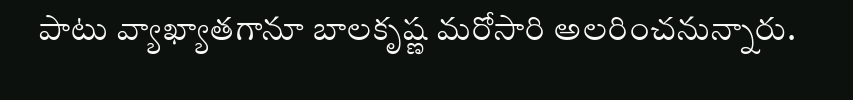పాటు వ్యాఖ్యాతగానూ బాలకృష్ణ మరోసారి అలరించనున్నారు.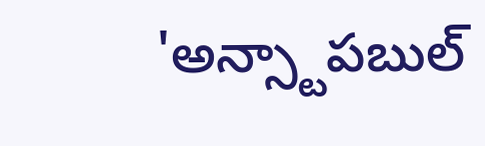'అన్స్టాపబుల్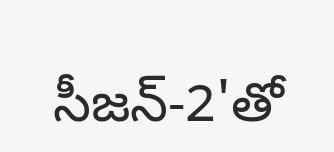సీజన్-2'తో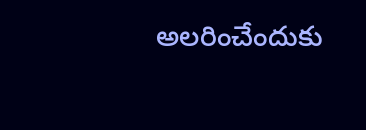అలరించేందుకు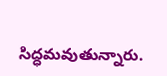సిద్ధమవుతున్నారు.